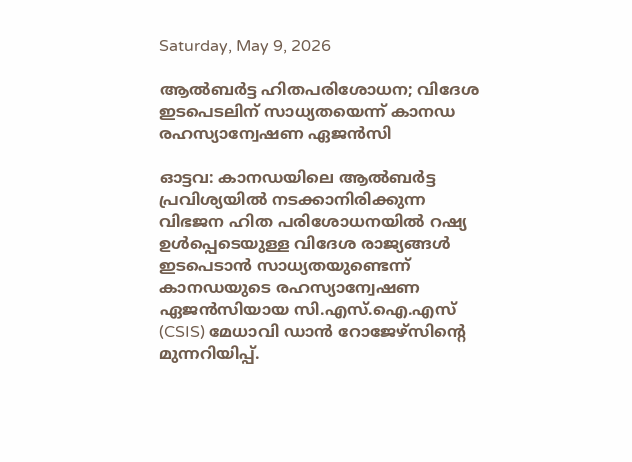Saturday, May 9, 2026

ആൽബർട്ട ഹിതപരിശോധന; വിദേശ ഇടപെടലിന് സാധ്യതയെന്ന് കാനഡ രഹസ്യാന്വേഷണ ഏജൻസി

ഓട്ടവ: കാനഡയിലെ ആൽബർട്ട പ്രവിശ്യയിൽ നടക്കാനിരിക്കുന്ന വിഭജന ഹിത പരിശോധനയിൽ റഷ്യ ഉൾപ്പെടെയുള്ള വിദേശ രാജ്യങ്ങൾ ഇടപെടാൻ സാധ്യതയുണ്ടെന്ന് കാനഡയുടെ രഹസ്യാന്വേഷണ ഏജൻസിയായ സി.എസ്.ഐ.എസ് (CSIS) മേധാവി ഡാൻ റോജേഴ്സിൻ്റെ മുന്നറിയിപ്പ്.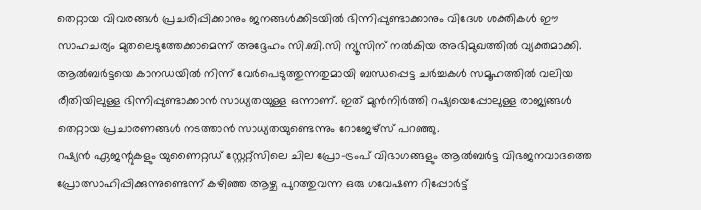തെറ്റായ വിവരങ്ങൾ പ്രചരിപ്പിക്കാനും ജനങ്ങൾക്കിടയിൽ ഭിന്നിപ്പുണ്ടാക്കാനും വിദേശ ശക്തികൾ ഈ സാഹചര്യം മുതലെടുത്തേക്കാമെന്ന് അദ്ദേഹം സി.ബി.സി ന്യൂസിന് നൽകിയ അഭിമുഖത്തിൽ വ്യക്തമാക്കി. ആൽബർട്ടയെ കാനഡയിൽ നിന്ന് വേർപെടുത്തുന്നതുമായി ബന്ധപ്പെട്ട ചർച്ചകൾ സമൂഹത്തിൽ വലിയ രീതിയിലുള്ള ഭിന്നിപ്പുണ്ടാക്കാൻ സാധ്യതയുള്ള ഒന്നാണ്. ഇത് മുൻനിർത്തി റഷ്യയെപ്പോലുള്ള രാജ്യങ്ങൾ തെറ്റായ പ്രചാരണങ്ങൾ നടത്താൻ സാധ്യതയുണ്ടെന്നും റോജേഴ്സ് പറഞ്ഞു.
റഷ്യൻ ഏജന്റുകളും യുണൈറ്റഡ് സ്റ്റേറ്റ്സിലെ ചില പ്രോ-ട്രംപ് വിഭാഗങ്ങളും ആൽബർട്ട വിഭജനവാദത്തെ പ്രോത്സാഹിപ്പിക്കുന്നുണ്ടെന്ന് കഴിഞ്ഞ ആഴ്ച പുറത്തുവന്ന ഒരു ഗവേഷണ റിപ്പോർട്ട്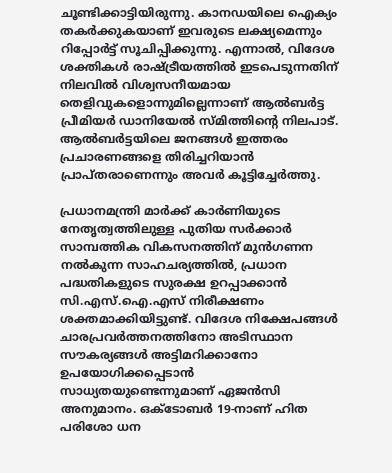ചൂണ്ടിക്കാട്ടിയിരുന്നു. കാനഡയിലെ ഐക്യം തകർക്കുകയാണ് ഇവരുടെ ലക്ഷ്യമെന്നും റിപ്പോർട്ട്‌ സൂചിപ്പിക്കുന്നു. എന്നാൽ, വിദേശ ശക്തികൾ രാഷ്ട്രീയത്തിൽ ഇടപെടുന്നതിന് നിലവിൽ വിശ്വസനീയമായ തെളിവുകളൊന്നുമില്ലെന്നാണ് ആൽബർട്ട പ്രീമിയർ ഡാനിയേൽ സ്മിത്തിന്റെ നിലപാട്. ആൽബർട്ടയിലെ ജനങ്ങൾ ഇത്തരം പ്രചാരണങ്ങളെ തിരിച്ചറിയാൻ പ്രാപ്തരാണെന്നും അവർ കൂട്ടിച്ചേർത്തു.

പ്രധാനമന്ത്രി മാർക്ക് കാർണിയുടെ നേതൃത്വത്തിലുള്ള പുതിയ സർക്കാർ സാമ്പത്തിക വികസനത്തിന് മുൻഗണന നൽകുന്ന സാഹചര്യത്തിൽ, പ്രധാന പദ്ധതികളുടെ സുരക്ഷ ഉറപ്പാക്കാൻ സി.എസ്.ഐ.എസ് നിരീക്ഷണം ശക്തമാക്കിയിട്ടുണ്ട്. വിദേശ നിക്ഷേപങ്ങൾ ചാരപ്രവർത്തനത്തിനോ അടിസ്ഥാന സൗകര്യങ്ങൾ അട്ടിമറിക്കാനോ ഉപയോഗിക്കപ്പെടാൻ സാധ്യതയുണ്ടെന്നുമാണ്‌ ഏജൻസി അനുമാനം. ഒക്ടോബർ 19-നാണ് ഹിത പരിശോ ധന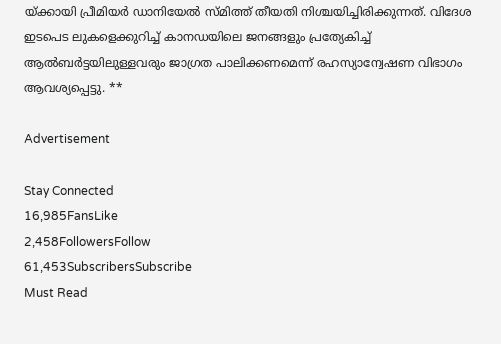യ്ക്കായി പ്രീമിയർ ഡാനിയേൽ സ്മിത്ത് തീയതി നിശ്ചയിച്ചിരിക്കുന്നത്. വിദേശ ഇടപെട ലുകളെക്കുറിച്ച് കാനഡയിലെ ജനങ്ങളും പ്രത്യേകിച്ച് ആൽബർട്ടയിലുള്ളവരും ജാഗ്രത പാലിക്കണമെന്ന് രഹസ്യാന്വേഷണ വിഭാഗം ആവശ്യപ്പെട്ടു. **

Advertisement

Stay Connected
16,985FansLike
2,458FollowersFollow
61,453SubscribersSubscribe
Must Read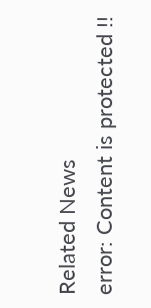Related News
error: Content is protected !!